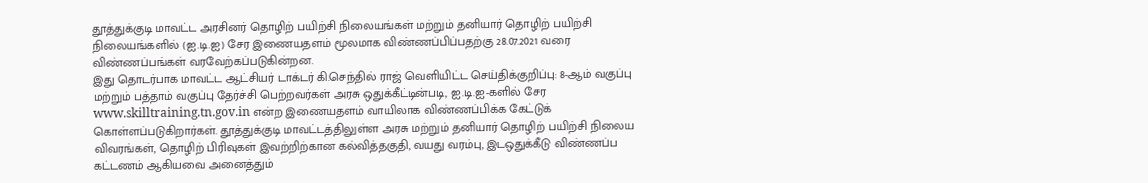தூத்துக்குடி மாவட்ட அரசினர் தொழிற் பயிற்சி நிலையங்கள் மற்றும் தனியார் தொழிற் பயிற்சி நிலையங்களில் (ஐ.டி.ஐ) சேர இணையதளம் மூலமாக விண்ணப்பிப்பதற்கு 28.07.2021 வரை விண்ணப்பங்கள் வரவேற்கப்படுகின்றன.
இது தொடர்பாக மாவட்ட ஆட்சியர் டாக்டர் கி.செந்தில் ராஜ் வெளியிட்ட செய்திக்குறிப்பு: 8-ஆம் வகுப்பு மற்றும் பத்தாம் வகுப்பு தேர்ச்சி பெற்றவர்கள் அரசு ஒதுக்கீட்டின்படி, ஐ.டி.ஐ-களில் சேர www.skilltraining.tn.gov.in என்ற இணையதளம் வாயிலாக விண்ணப்பிக்க கேட்டுக் கொள்ளப்படுகிறார்கள். தூத்துக்குடி மாவட்டத்திலுள்ள அரசு மற்றும் தனியார் தொழிற் பயிற்சி நிலைய விவரங்கள், தொழிற் பிரிவுகள் இவற்றிற்கான கல்வித்தகுதி, வயது வரம்பு, இடஒதுக்கீடு விண்ணப்ப கட்டணம் ஆகியவை அனைத்தும்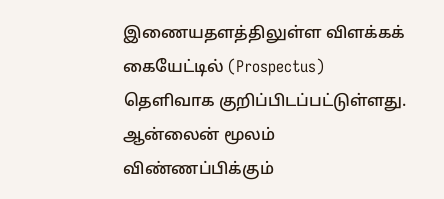இணையதளத்திலுள்ள விளக்கக் கையேட்டில் (Prospectus) தெளிவாக குறிப்பிடப்பட்டுள்ளது.
ஆன்லைன் மூலம் விண்ணப்பிக்கும்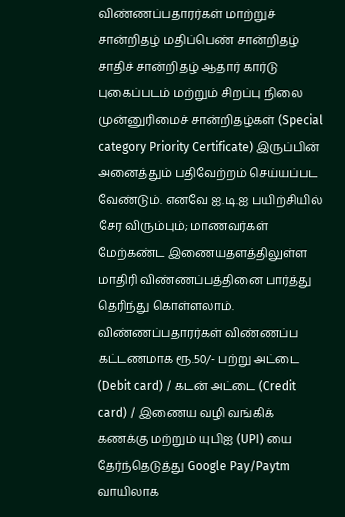விண்ணப்பதாரர்கள் மாற்றுச் சான்றிதழ் மதிப்பெண் சான்றிதழ் சாதிச் சான்றிதழ் ஆதார் கார்டு புகைப்படம் மற்றும் சிறப்பு நிலை முன்னுரிமைச் சான்றிதழ்கள் (Special category Priority Certificate) இருப்பின் அனைத்தும் பதிவேற்றம் செய்யப்பட வேண்டும். எனவே ஐ.டி.ஐ பயிற்சியில் சேர விரும்பும்; மாணவர்கள் மேற்கண்ட இணையதளத்திலுள்ள மாதிரி விண்ணப்பத்தினை பார்த்து தெரிந்து கொள்ளலாம். விண்ணப்பதாரர்கள் விண்ணப்ப கட்டணமாக ரூ.50/- பற்று அட்டை (Debit card) / கடன் அட்டை (Credit card) / இணைய வழி வங்கிக் கணக்கு மற்றும் யுபிஐ (UPI) யை தேர்ந்தெடுத்து Google Pay/Paytm வாயிலாக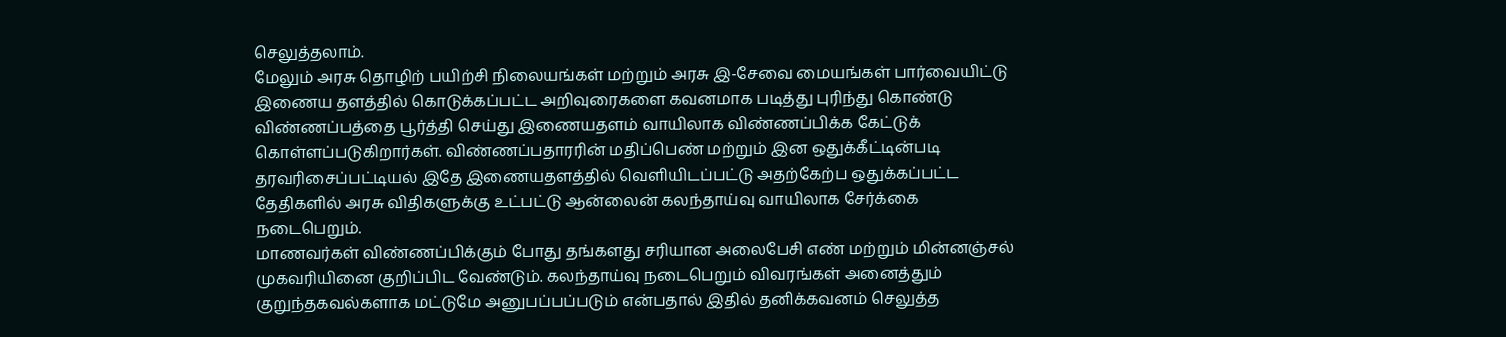செலுத்தலாம்.
மேலும் அரசு தொழிற் பயிற்சி நிலையங்கள் மற்றும் அரசு இ-சேவை மையங்கள் பார்வையிட்டு இணைய தளத்தில் கொடுக்கப்பட்ட அறிவுரைகளை கவனமாக படித்து புரிந்து கொண்டு விண்ணப்பத்தை பூர்த்தி செய்து இணையதளம் வாயிலாக விண்ணப்பிக்க கேட்டுக் கொள்ளப்படுகிறார்கள். விண்ணப்பதாரரின் மதிப்பெண் மற்றும் இன ஒதுக்கீட்டின்படி தரவரிசைப்பட்டியல் இதே இணையதளத்தில் வெளியிடப்பட்டு அதற்கேற்ப ஒதுக்கப்பட்ட தேதிகளில் அரசு விதிகளுக்கு உட்பட்டு ஆன்லைன் கலந்தாய்வு வாயிலாக சேர்க்கை நடைபெறும்.
மாணவர்கள் விண்ணப்பிக்கும் போது தங்களது சரியான அலைபேசி எண் மற்றும் மின்னஞ்சல் முகவரியினை குறிப்பிட வேண்டும். கலந்தாய்வு நடைபெறும் விவரங்கள் அனைத்தும் குறுந்தகவல்களாக மட்டுமே அனுபப்பப்படும் என்பதால் இதில் தனிக்கவனம் செலுத்த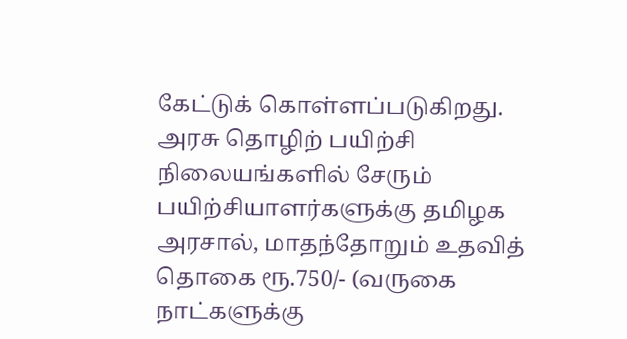கேட்டுக் கொள்ளப்படுகிறது.
அரசு தொழிற் பயிற்சி நிலையங்களில் சேரும் பயிற்சியாளர்களுக்கு தமிழக அரசால், மாதந்தோறும் உதவித் தொகை ரூ.750/- (வருகை நாட்களுக்கு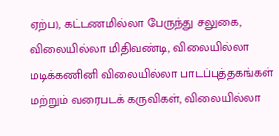ஏற்ப), கட்டணமில்லா பேருந்து சலுகை, விலையில்லா மிதிவண்டி, விலையில்லா மடிக்கணினி விலையில்லா பாடப்புத்தகங்கள் மற்றும் வரைபடக் கருவிகள், விலையில்லா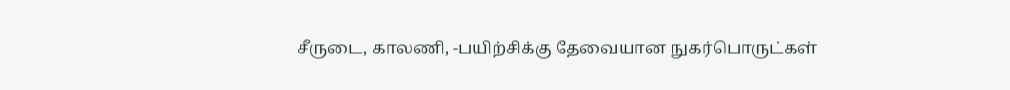சீருடை, காலணி, -பயிற்சிக்கு தேவையான நுகர்பொருட்கள்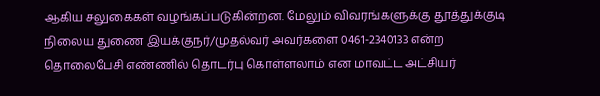ஆகிய சலுகைகள் வழங்கப்படுகின்றன. மேலும் விவரங்களுக்கு தூத்துக்குடி நிலைய துணை இயக்குநர்/முதல்வர் அவர்களை 0461-2340133 என்ற தொலைபேசி எண்ணில் தொடர்பு கொள்ளலாம் என மாவட்ட அட்சியர்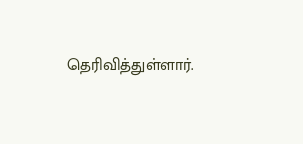தெரிவித்துள்ளார்.